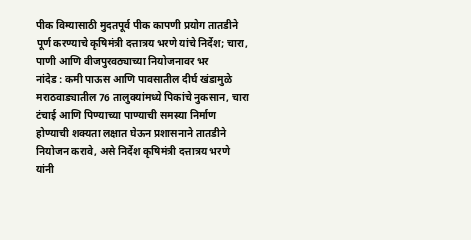पीक विम्यासाठी मुदतपूर्व पीक कापणी प्रयोग तातडीने पूर्ण करण्याचे कृषिमंत्री दत्तात्रय भरणे यांचे निर्देश; चारा, पाणी आणि वीजपुरवठ्याच्या नियोजनावर भर
नांदेड : कमी पाऊस आणि पावसातील दीर्घ खंडामुळे मराठवाड्यातील 76 तालुक्यांमध्ये पिकांचे नुकसान, चारा टंचाई आणि पिण्याच्या पाण्याची समस्या निर्माण होण्याची शक्यता लक्षात घेऊन प्रशासनाने तातडीने नियोजन करावे, असे निर्देश कृषिमंत्री दत्तात्रय भरणे यांनी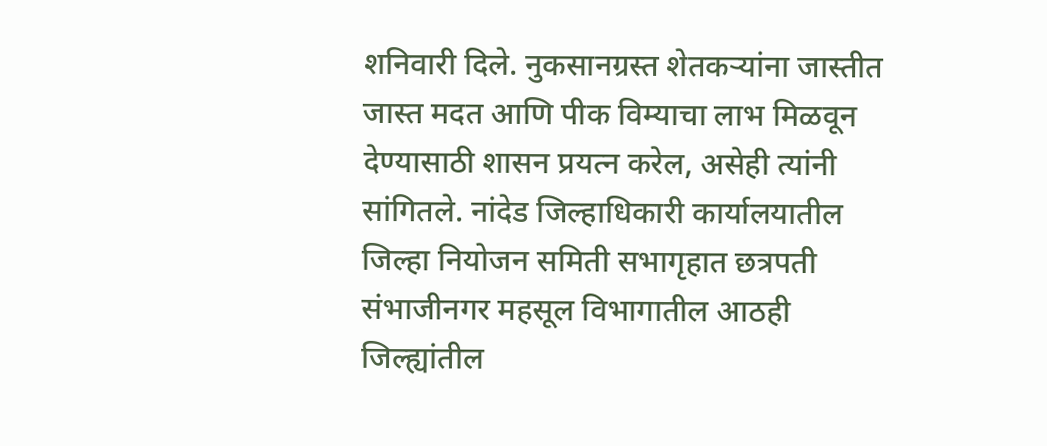शनिवारी दिले. नुकसानग्रस्त शेतकऱ्यांना जास्तीत जास्त मदत आणि पीक विम्याचा लाभ मिळवून देण्यासाठी शासन प्रयत्न करेल, असेही त्यांनी सांगितले. नांदेड जिल्हाधिकारी कार्यालयातील जिल्हा नियोजन समिती सभागृहात छत्रपती संभाजीनगर महसूल विभागातील आठही जिल्ह्यांतील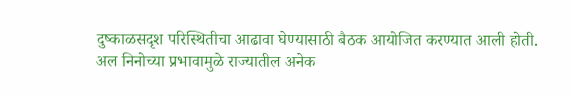दुष्काळसदृश परिस्थितीचा आढावा घेण्यासाठी बैठक आयोजित करण्यात आली होती. अल निनोच्या प्रभावामुळे राज्यातील अनेक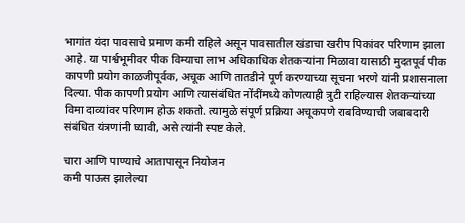भागांत यंदा पावसाचे प्रमाण कमी राहिले असून पावसातील खंडाचा खरीप पिकांवर परिणाम झाला आहे. या पार्श्वभूमीवर पीक विम्याचा लाभ अधिकाधिक शेतकऱ्यांना मिळावा यासाठी मुदतपूर्व पीक कापणी प्रयोग काळजीपूर्वक, अचूक आणि तातडीने पूर्ण करण्याच्या सूचना भरणे यांनी प्रशासनाला दिल्या. पीक कापणी प्रयोग आणि त्यासंबंधित नोंदींमध्ये कोणत्याही त्रुटी राहिल्यास शेतकऱ्यांच्या विमा दाव्यांवर परिणाम होऊ शकतो. त्यामुळे संपूर्ण प्रक्रिया अचूकपणे राबविण्याची जबाबदारी संबंधित यंत्रणांनी घ्यावी, असे त्यांनी स्पष्ट केले.

चारा आणि पाण्याचे आतापासून नियोजन
कमी पाऊस झालेल्या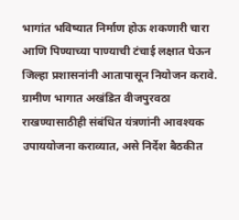भागांत भविष्यात निर्माण होऊ शकणारी चारा आणि पिण्याच्या पाण्याची टंचाई लक्षात घेऊन जिल्हा प्रशासनांनी आतापासून नियोजन करावे. ग्रामीण भागात अखंडित वीजपुरवठा राखण्यासाठीही संबंधित यंत्रणांनी आवश्यक उपाययोजना कराव्यात, असे निर्देश बैठकीत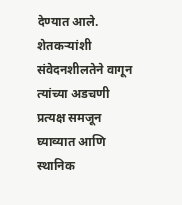देण्यात आले. शेतकऱ्यांशी संवेदनशीलतेने वागून त्यांच्या अडचणी प्रत्यक्ष समजून घ्याव्यात आणि स्थानिक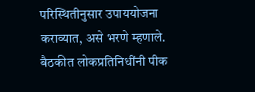परिस्थितीनुसार उपाययोजना कराव्यात, असे भरणे म्हणाले. बैठकीत लोकप्रतिनिधींनी पीक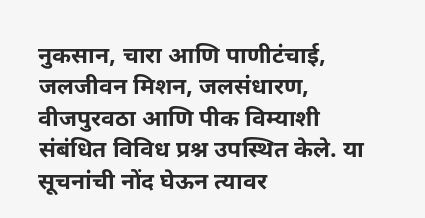नुकसान, चारा आणि पाणीटंचाई, जलजीवन मिशन, जलसंधारण, वीजपुरवठा आणि पीक विम्याशी संबंधित विविध प्रश्न उपस्थित केले. या सूचनांची नोंद घेऊन त्यावर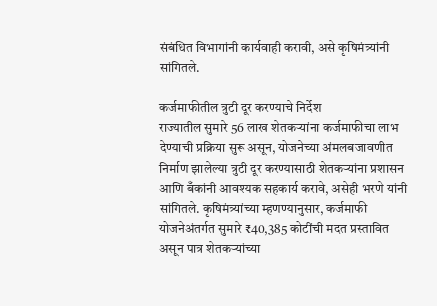संबंधित विभागांनी कार्यवाही करावी, असे कृषिमंत्र्यांनी सांगितले.

कर्जमाफीतील त्रुटी दूर करण्याचे निर्देश
राज्यातील सुमारे 56 लाख शेतकऱ्यांना कर्जमाफीचा लाभ देण्याची प्रक्रिया सुरू असून, योजनेच्या अंमलबजावणीत निर्माण झालेल्या त्रुटी दूर करण्यासाठी शेतकऱ्यांना प्रशासन आणि बँकांनी आवश्यक सहकार्य करावे, असेही भरणे यांनी सांगितले. कृषिमंत्र्यांच्या म्हणण्यानुसार, कर्जमाफी योजनेअंतर्गत सुमारे ₹40,385 कोटींची मदत प्रस्तावित असून पात्र शेतकऱ्यांच्या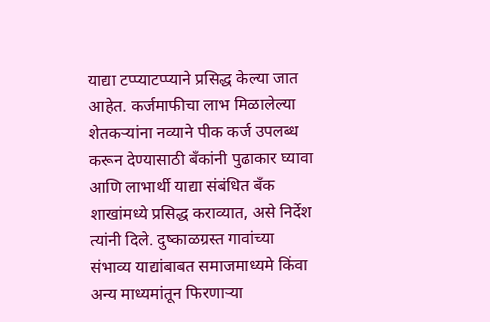याद्या टप्प्याटप्प्याने प्रसिद्ध केल्या जात आहेत. कर्जमाफीचा लाभ मिळालेल्या शेतकऱ्यांना नव्याने पीक कर्ज उपलब्ध करून देण्यासाठी बँकांनी पुढाकार घ्यावा आणि लाभार्थी याद्या संबंधित बँक शाखांमध्ये प्रसिद्ध कराव्यात, असे निर्देश त्यांनी दिले. दुष्काळग्रस्त गावांच्या संभाव्य याद्यांबाबत समाजमाध्यमे किंवा अन्य माध्यमांतून फिरणाऱ्या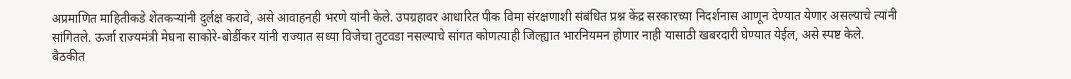अप्रमाणित माहितीकडे शेतकऱ्यांनी दुर्लक्ष करावे, असे आवाहनही भरणे यांनी केले. उपग्रहावर आधारित पीक विमा संरक्षणाशी संबंधित प्रश्न केंद्र सरकारच्या निदर्शनास आणून देण्यात येणार असल्याचे त्यांनी सांगितले. ऊर्जा राज्यमंत्री मेघना साकोरे-बोर्डीकर यांनी राज्यात सध्या विजेचा तुटवडा नसल्याचे सांगत कोणत्याही जिल्ह्यात भारनियमन होणार नाही यासाठी खबरदारी घेण्यात येईल, असे स्पष्ट केले.
बैठकीत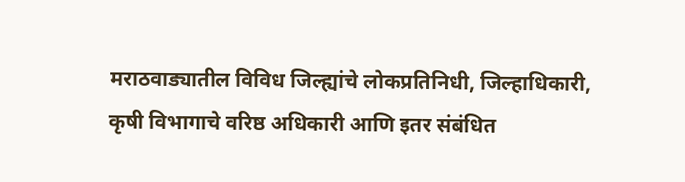मराठवाड्यातील विविध जिल्ह्यांचे लोकप्रतिनिधी, जिल्हाधिकारी, कृषी विभागाचे वरिष्ठ अधिकारी आणि इतर संबंधित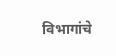विभागांचे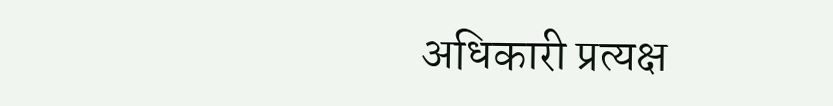अधिकारी प्रत्यक्ष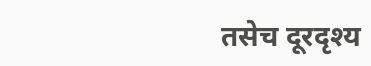तसेच दूरदृश्य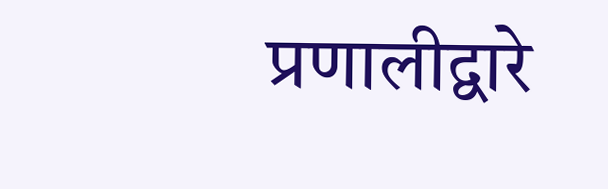प्रणालीद्वारे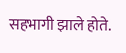सहभागी झाले होते.